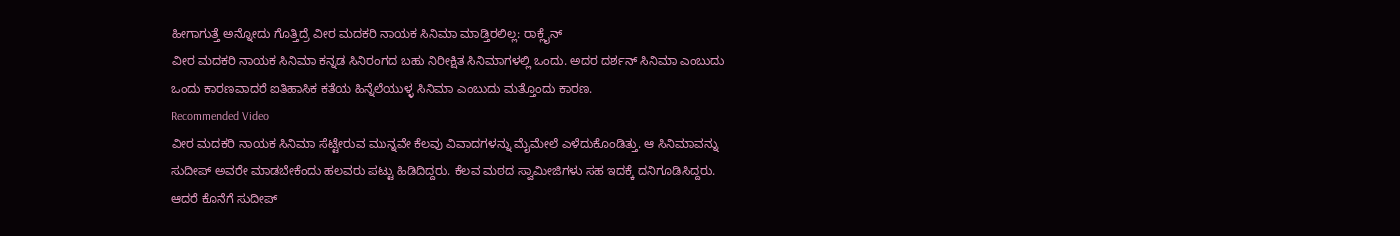ಹೀಗಾಗುತ್ತೆ ಅನ್ನೋದು ಗೊತ್ತಿದ್ರೆ ವೀರ ಮದಕರಿ ನಾಯಕ ಸಿನಿಮಾ ಮಾಡ್ತಿರಲಿಲ್ಲ: ರಾಕ್ಲೈನ್
ವೀರ ಮದಕರಿ ನಾಯಕ ಸಿನಿಮಾ ಕನ್ನಡ ಸಿನಿರಂಗದ ಬಹು ನಿರೀಕ್ಷಿತ ಸಿನಿಮಾಗಳಲ್ಲಿ ಒಂದು. ಅದರ ದರ್ಶನ್ ಸಿನಿಮಾ ಎಂಬುದು ಒಂದು ಕಾರಣವಾದರೆ ಐತಿಹಾಸಿಕ ಕತೆಯ ಹಿನ್ನೆಲೆಯುಳ್ಳ ಸಿನಿಮಾ ಎಂಬುದು ಮತ್ತೊಂದು ಕಾರಣ.
Recommended Video
ವೀರ ಮದಕರಿ ನಾಯಕ ಸಿನಿಮಾ ಸೆಟ್ಟೇರುವ ಮುನ್ನವೇ ಕೆಲವು ವಿವಾದಗಳನ್ನು ಮೈಮೇಲೆ ಎಳೆದುಕೊಂಡಿತ್ತು. ಆ ಸಿನಿಮಾವನ್ನು ಸುದೀಪ್ ಅವರೇ ಮಾಡಬೇಕೆಂದು ಹಲವರು ಪಟ್ಟು ಹಿಡಿದಿದ್ದರು. ಕೆಲವ ಮಠದ ಸ್ವಾಮೀಜಿಗಳು ಸಹ ಇದಕ್ಕೆ ದನಿಗೂಡಿಸಿದ್ದರು.
ಆದರೆ ಕೊನೆಗೆ ಸುದೀಪ್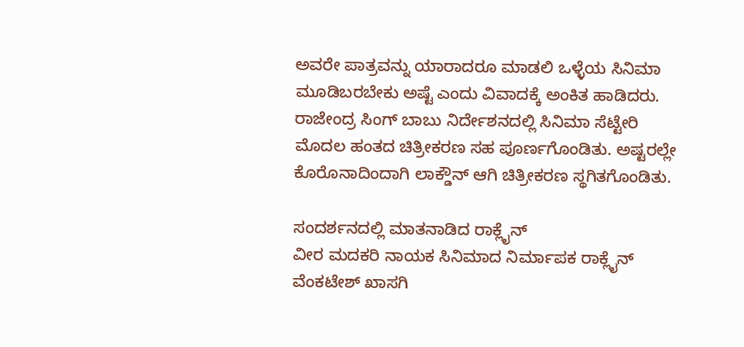ಅವರೇ ಪಾತ್ರವನ್ನು ಯಾರಾದರೂ ಮಾಡಲಿ ಒಳ್ಳೆಯ ಸಿನಿಮಾ ಮೂಡಿಬರಬೇಕು ಅಷ್ಟೆ ಎಂದು ವಿವಾದಕ್ಕೆ ಅಂಕಿತ ಹಾಡಿದರು. ರಾಜೇಂದ್ರ ಸಿಂಗ್ ಬಾಬು ನಿರ್ದೇಶನದಲ್ಲಿ ಸಿನಿಮಾ ಸೆಟ್ಟೇರಿ ಮೊದಲ ಹಂತದ ಚಿತ್ರೀಕರಣ ಸಹ ಪೂರ್ಣಗೊಂಡಿತು. ಅಷ್ಟರಲ್ಲೇ ಕೊರೊನಾದಿಂದಾಗಿ ಲಾಕ್ಡೌನ್ ಆಗಿ ಚಿತ್ರೀಕರಣ ಸ್ಥಗಿತಗೊಂಡಿತು.

ಸಂದರ್ಶನದಲ್ಲಿ ಮಾತನಾಡಿದ ರಾಕ್ಲೈನ್
ವೀರ ಮದಕರಿ ನಾಯಕ ಸಿನಿಮಾದ ನಿರ್ಮಾಪಕ ರಾಕ್ಲೈನ್ ವೆಂಕಟೇಶ್ ಖಾಸಗಿ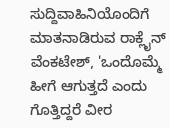ಸುದ್ದಿವಾಹಿನಿಯೊಂದಿಗೆ ಮಾತನಾಡಿರುವ ರಾಕ್ಲೈನ್ ವೆಂಕಟೇಶ್, 'ಒಂದೊಮ್ಮೆ ಹೀಗೆ ಆಗುತ್ತದೆ ಎಂದು ಗೊತ್ತಿದ್ದರೆ ವೀರ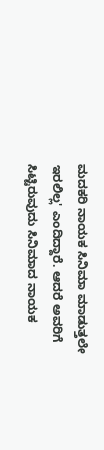ಮದಕರಿ ನಾಯಕ ಸಿನಿಮಾ ಮಾಡುತ್ತಲೇ ಇರಲಿಲ್ಲ' ಎಂದಿದ್ದಾರೆ. ಆದರೆ ಅವರಿಗೆ ಸಿಟ್ಟಿರುವುದು ಸಿನಿಮಾದ ನಾಯಕ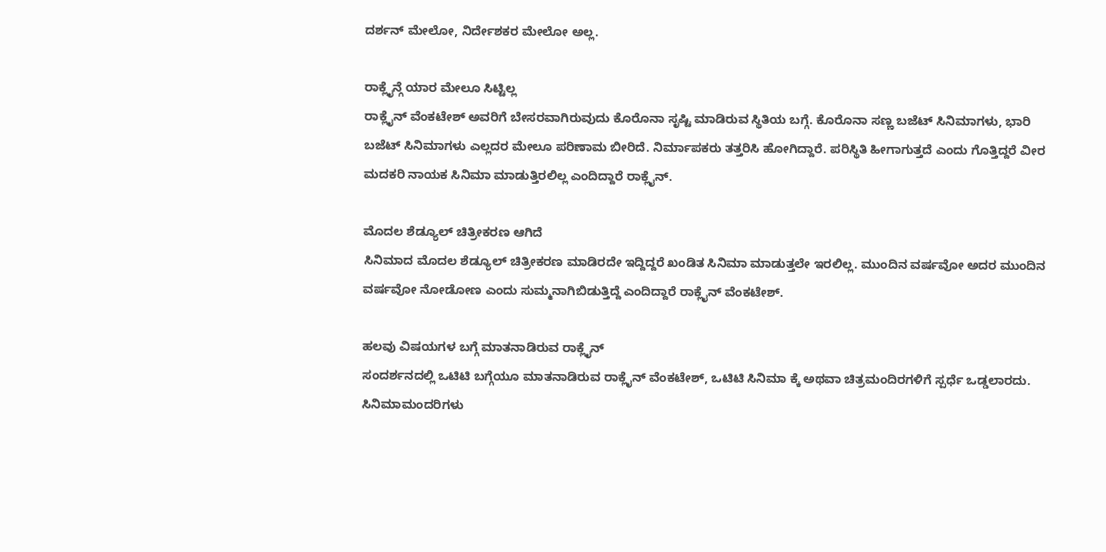ದರ್ಶನ್ ಮೇಲೋ, ನಿರ್ದೇಶಕರ ಮೇಲೋ ಅಲ್ಲ.

ರಾಕ್ಲೈನ್ಗೆ ಯಾರ ಮೇಲೂ ಸಿಟ್ಟಿಲ್ಲ
ರಾಕ್ಲೈನ್ ವೆಂಕಟೇಶ್ ಅವರಿಗೆ ಬೇಸರವಾಗಿರುವುದು ಕೊರೊನಾ ಸೃಷ್ಟಿ ಮಾಡಿರುವ ಸ್ಥಿತಿಯ ಬಗ್ಗೆ. ಕೊರೊನಾ ಸಣ್ಣ ಬಜೆಟ್ ಸಿನಿಮಾಗಳು, ಭಾರಿ ಬಜೆಟ್ ಸಿನಿಮಾಗಳು ಎಲ್ಲದರ ಮೇಲೂ ಪರಿಣಾಮ ಬೀರಿದೆ. ನಿರ್ಮಾಪಕರು ತತ್ತರಿಸಿ ಹೋಗಿದ್ದಾರೆ. ಪರಿಸ್ಥಿತಿ ಹೀಗಾಗುತ್ತದೆ ಎಂದು ಗೊತ್ತಿದ್ದರೆ ವೀರ ಮದಕರಿ ನಾಯಕ ಸಿನಿಮಾ ಮಾಡುತ್ತಿರಲಿಲ್ಲ ಎಂದಿದ್ದಾರೆ ರಾಕ್ಲೈನ್.

ಮೊದಲ ಶೆಡ್ಯೂಲ್ ಚಿತ್ರೀಕರಣ ಆಗಿದೆ
ಸಿನಿಮಾದ ಮೊದಲ ಶೆಡ್ಯೂಲ್ ಚಿತ್ರೀಕರಣ ಮಾಡಿರದೇ ಇದ್ದಿದ್ದರೆ ಖಂಡಿತ ಸಿನಿಮಾ ಮಾಡುತ್ತಲೇ ಇರಲಿಲ್ಲ. ಮುಂದಿನ ವರ್ಷವೋ ಅದರ ಮುಂದಿನ ವರ್ಷವೋ ನೋಡೋಣ ಎಂದು ಸುಮ್ಮನಾಗಿಬಿಡುತ್ತಿದ್ದೆ ಎಂದಿದ್ದಾರೆ ರಾಕ್ಲೈನ್ ವೆಂಕಟೇಶ್.

ಹಲವು ವಿಷಯಗಳ ಬಗ್ಗೆ ಮಾತನಾಡಿರುವ ರಾಕ್ಲೈನ್
ಸಂದರ್ಶನದಲ್ಲಿ ಒಟಿಟಿ ಬಗ್ಗೆಯೂ ಮಾತನಾಡಿರುವ ರಾಕ್ಲೈನ್ ವೆಂಕಟೇಶ್, ಒಟಿಟಿ ಸಿನಿಮಾ ಕ್ಕೆ ಅಥವಾ ಚಿತ್ರಮಂದಿರಗಳಿಗೆ ಸ್ಪರ್ಧೆ ಒಡ್ಡಲಾರದು. ಸಿನಿಮಾಮಂದರಿಗಳು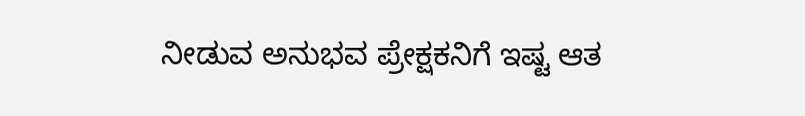ನೀಡುವ ಅನುಭವ ಪ್ರೇಕ್ಷಕನಿಗೆ ಇಷ್ಟ ಆತ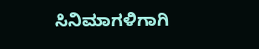ಸಿನಿಮಾಗಳಿಗಾಗಿ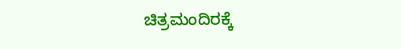ಚಿತ್ರಮಂದಿರಕ್ಕೆ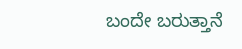ಬಂದೇ ಬರುತ್ತಾನೆ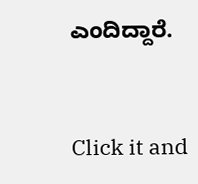ಎಂದಿದ್ದಾರೆ.


Click it and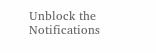Unblock the Notifications